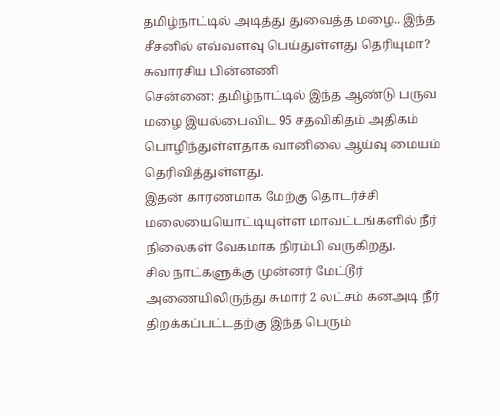தமிழ்நாட்டில் அடித்து துவைத்த மழை.. இந்த சீசனில் எவ்வளவு பெய்துள்ளது தெரியுமா? சுவாரசிய பின்னணி
சென்னை: தமிழ்நாட்டில் இந்த ஆண்டு பருவ மழை இயல்பைவிட 95 சதவிகிதம் அதிகம் பொழிந்துள்ளதாக வானிலை ஆய்வு மையம் தெரிவித்துள்ளது.
இதன் காரணமாக மேற்கு தொடர்ச்சி மலையையொட்டியுள்ள மாவட்டங்களில் நீர் நிலைகள் வேகமாக நிரம்பி வருகிறது.
சில நாட்களுக்கு முன்னர் மேட்டூர் அணையிலிருந்து சுமார் 2 லட்சம் கனஅடி நீர் திறக்கப்பட்டதற்கு இந்த பெரும்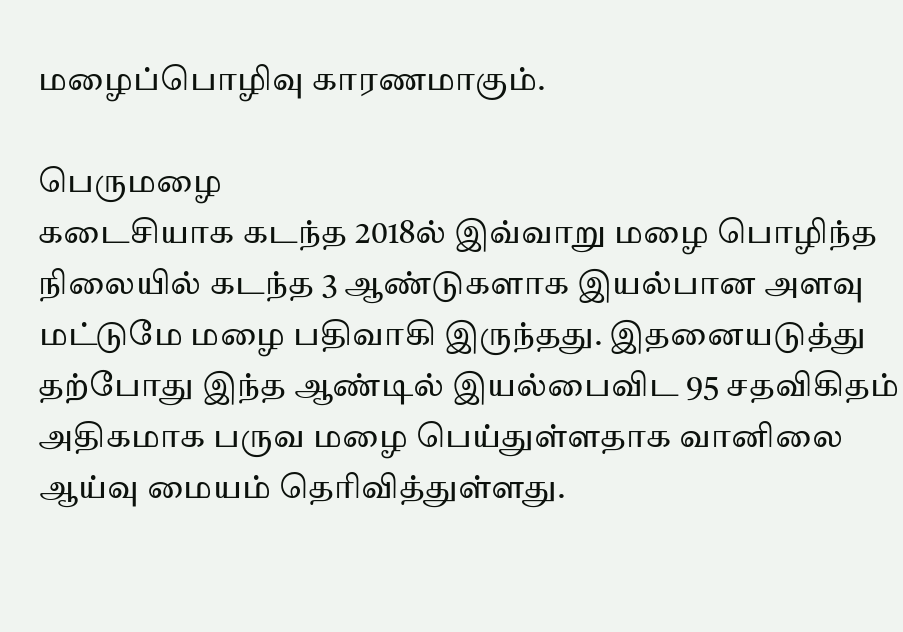மழைப்பொழிவு காரணமாகும்.

பெருமழை
கடைசியாக கடந்த 2018ல் இவ்வாறு மழை பொழிந்த நிலையில் கடந்த 3 ஆண்டுகளாக இயல்பான அளவு மட்டுமே மழை பதிவாகி இருந்தது. இதனையடுத்து தற்போது இந்த ஆண்டில் இயல்பைவிட 95 சதவிகிதம் அதிகமாக பருவ மழை பெய்துள்ளதாக வானிலை ஆய்வு மையம் தெரிவித்துள்ளது.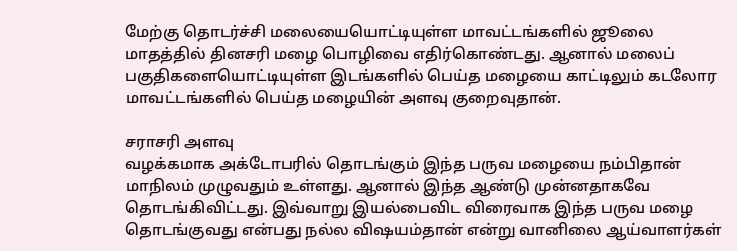மேற்கு தொடர்ச்சி மலையையொட்டியுள்ள மாவட்டங்களில் ஜூலை மாதத்தில் தினசரி மழை பொழிவை எதிர்கொண்டது. ஆனால் மலைப் பகுதிகளையொட்டியுள்ள இடங்களில் பெய்த மழையை காட்டிலும் கடலோர மாவட்டங்களில் பெய்த மழையின் அளவு குறைவுதான்.

சராசரி அளவு
வழக்கமாக அக்டோபரில் தொடங்கும் இந்த பருவ மழையை நம்பிதான் மாநிலம் முழுவதும் உள்ளது. ஆனால் இந்த ஆண்டு முன்னதாகவே தொடங்கிவிட்டது. இவ்வாறு இயல்பைவிட விரைவாக இந்த பருவ மழை தொடங்குவது என்பது நல்ல விஷயம்தான் என்று வானிலை ஆய்வாளர்கள்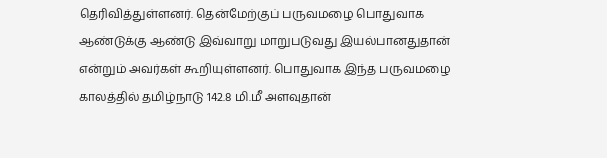தெரிவித்துள்ளனர். தென்மேற்குப் பருவமழை பொதுவாக ஆண்டுக்கு ஆண்டு இவ்வாறு மாறுபடுவது இயல்பானதுதான் என்றும் அவர்கள் கூறியுள்ளனர். பொதுவாக இந்த பருவமழை காலத்தில் தமிழ்நாடு 142.8 மி.மீ அளவுதான்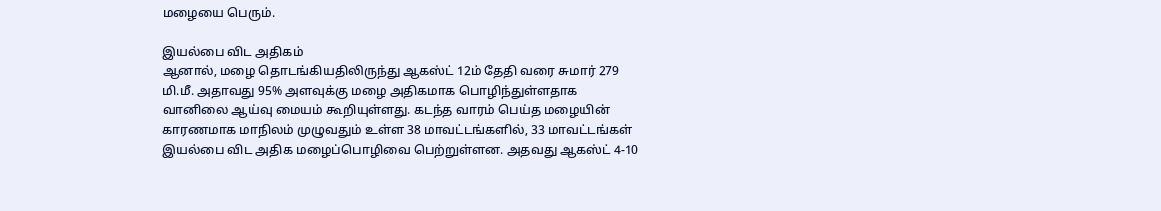மழையை பெரும்.

இயல்பை விட அதிகம்
ஆனால், மழை தொடங்கியதிலிருந்து ஆகஸ்ட் 12ம் தேதி வரை சுமார் 279 மி.மீ. அதாவது 95% அளவுக்கு மழை அதிகமாக பொழிந்துள்ளதாக வானிலை ஆய்வு மையம் கூறியுள்ளது. கடந்த வாரம் பெய்த மழையின் காரணமாக மாநிலம் முழுவதும் உள்ள 38 மாவட்டங்களில், 33 மாவட்டங்கள் இயல்பை விட அதிக மழைப்பொழிவை பெற்றுள்ளன. அதவது ஆகஸ்ட் 4-10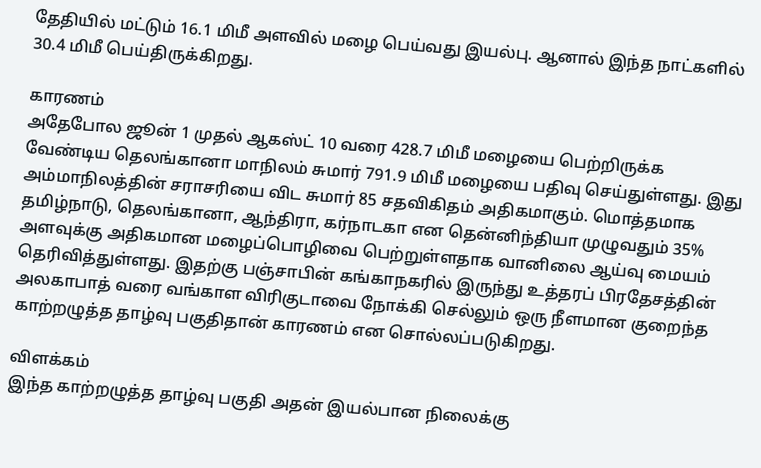தேதியில் மட்டும் 16.1 மிமீ அளவில் மழை பெய்வது இயல்பு. ஆனால் இந்த நாட்களில் 30.4 மிமீ பெய்திருக்கிறது.

காரணம்
அதேபோல ஜூன் 1 முதல் ஆகஸ்ட் 10 வரை 428.7 மிமீ மழையை பெற்றிருக்க வேண்டிய தெலங்கானா மாநிலம் சுமார் 791.9 மிமீ மழையை பதிவு செய்துள்ளது. இது அம்மாநிலத்தின் சராசரியை விட சுமார் 85 சதவிகிதம் அதிகமாகும். மொத்தமாக தமிழ்நாடு, தெலங்கானா, ஆந்திரா, கர்நாடகா என தென்னிந்தியா முழுவதும் 35% அளவுக்கு அதிகமான மழைப்பொழிவை பெற்றுள்ளதாக வானிலை ஆய்வு மையம் தெரிவித்துள்ளது. இதற்கு பஞ்சாபின் கங்காநகரில் இருந்து உத்தரப் பிரதேசத்தின் அலகாபாத் வரை வங்காள விரிகுடாவை நோக்கி செல்லும் ஒரு நீளமான குறைந்த காற்றழுத்த தாழ்வு பகுதிதான் காரணம் என சொல்லப்படுகிறது.

விளக்கம்
இந்த காற்றழுத்த தாழ்வு பகுதி அதன் இயல்பான நிலைக்கு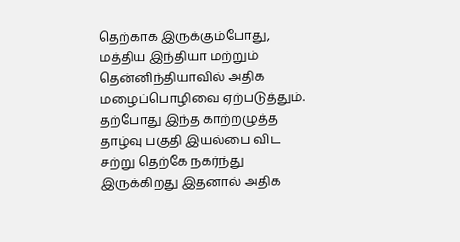தெற்காக இருக்கும்போது, மத்திய இந்தியா மற்றும் தென்னிந்தியாவில் அதிக மழைப்பொழிவை ஏற்படுத்தும். தற்போது இந்த காற்றழுத்த தாழ்வு பகுதி இயல்பை விட சற்று தெற்கே நகர்ந்து இருக்கிறது இதனால் அதிக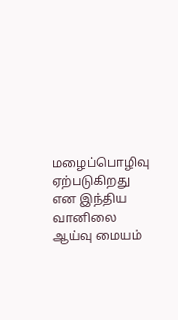மழைப்பொழிவு ஏற்படுகிறது என இந்திய வானிலை ஆய்வு மையம்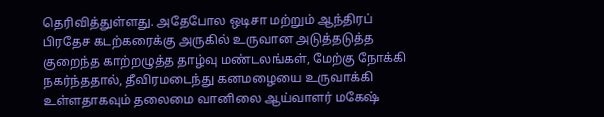தெரிவித்துள்ளது. அதேபோல ஒடிசா மற்றும் ஆந்திரப் பிரதேச கடற்கரைக்கு அருகில் உருவான அடுத்தடுத்த குறைந்த காற்றழுத்த தாழ்வு மண்டலங்கள், மேற்கு நோக்கி நகர்ந்ததால், தீவிரமடைந்து கனமழையை உருவாக்கி உள்ளதாகவும் தலைமை வானிலை ஆய்வாளர் மகேஷ்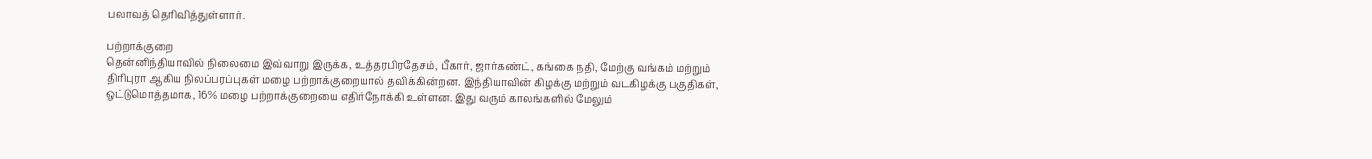பலாவத் தெரிவித்துள்ளார்.

பற்றாக்குறை
தென்னிந்தியாவில் நிலைமை இவ்வாறு இருக்க, உத்தரபிரதேசம், பீகார், ஜார்கண்ட், கங்கை நதி, மேற்கு வங்கம் மற்றும் திரிபுரா ஆகிய நிலப்பரப்புகள் மழை பற்றாக்குறையால் தவிக்கின்றன. இந்தியாவின் கிழக்கு மற்றும் வடகிழக்கு பகுதிகள், ஒட்டுமொத்தமாக, 16% மழை பற்றாக்குறையை எதிர்நோக்கி உள்ளன. இது வரும் காலங்களில் மேலும்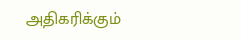அதிகரிக்கும்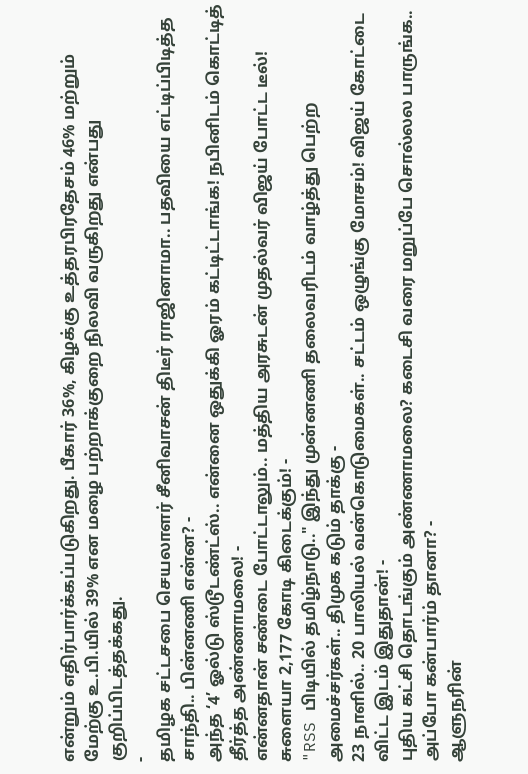என்றும் எதிர்பார்க்கப்படுகிறது. பீகார் 36%, கிழக்கு உத்தரபிரதேசம் 46% மற்றும் மேற்கு உ.பி.யில் 39% என மழை பற்றாக்குறை நிலவி வருகிறது என்பது குறிப்பிடத்தக்கது.
-
தமிழக சட்டசபை செயலாளர் சீனிவாசன் திடீர் ராஜினாமா.. பதவியை எட்டிப்பிடித்த சாந்தி.. பின்னணி என்ன? -
அந்த ‘4’ ஓல்டு ஸ்டூடண்ட்ஸ்.. என்னை ஒதுக்கி ஓரம் கட்டிட்டாங்க! நபினிடம் கொட்டித் தீர்த்த அண்ணாமலை! -
என்னதான் சண்டை போட்டாலும்.. மத்திய அரசுடன் முதல்வர் விஜய் போட்ட டீல்! சுளையா 2,177 கோடி கிடைக்கும்! -
"RSS பிடியில் தமிழ்நாடு.." இந்து முன்னணி தலைவரிடம் வாழ்த்து பெற்ற அமைச்சர்கள்.. திமுக கடும் தாக்கு -
23 நாளில்.. 20 பாலியல் வன்கொடுமைகள்.. சட்டம் ஒழுங்கு மோசம்! விஜய் கோட்டை விட்ட இடம் இதுதான்! -
புதிய கட்சி தொடங்கும் அண்ணாமலை? கடைசி வரை மறுப்பே சொல்லல பாருங்க.. அப்போ கன்பார்ம் தானா? -
ஆளுநரின்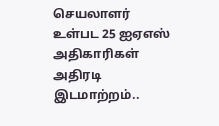செயலாளர் உள்பட 25 ஐஏஎஸ் அதிகாரிகள் அதிரடி இடமாற்றம்..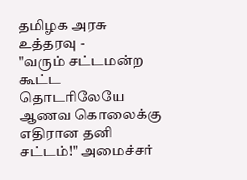தமிழக அரசு உத்தரவு -
"வரும் சட்டமன்ற கூட்ட தொடரிலேயே ஆணவ கொலைக்கு எதிரான தனி சட்டம்!" அமைச்சர்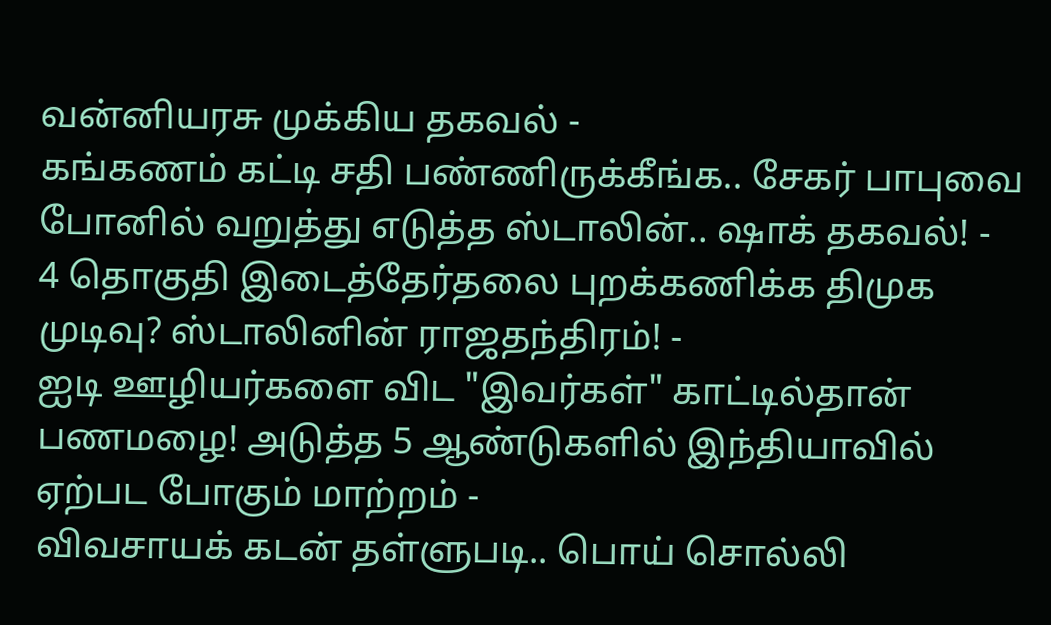வன்னியரசு முக்கிய தகவல் -
கங்கணம் கட்டி சதி பண்ணிருக்கீங்க.. சேகர் பாபுவை போனில் வறுத்து எடுத்த ஸ்டாலின்.. ஷாக் தகவல்! -
4 தொகுதி இடைத்தேர்தலை புறக்கணிக்க திமுக முடிவு? ஸ்டாலினின் ராஜதந்திரம்! -
ஐடி ஊழியர்களை விட "இவர்கள்" காட்டில்தான் பணமழை! அடுத்த 5 ஆண்டுகளில் இந்தியாவில் ஏற்பட போகும் மாற்றம் -
விவசாயக் கடன் தள்ளுபடி.. பொய் சொல்லி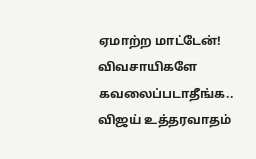ஏமாற்ற மாட்டேன்! விவசாயிகளே கவலைப்படாதீங்க.. விஜய் உத்தரவாதம்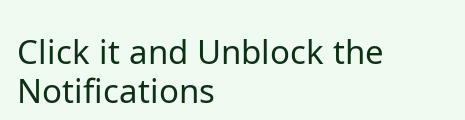Click it and Unblock the Notifications